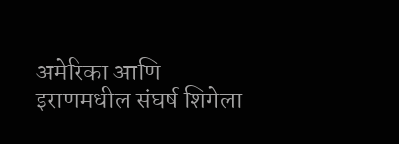अमेरिका आणि इराणमधील संघर्ष शिगेला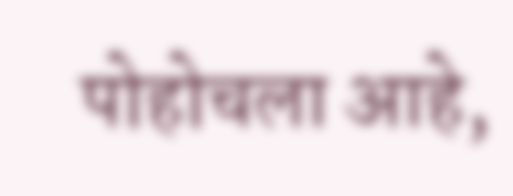पोहोचला आहे,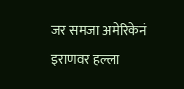जर समजा अमेरिकेनं इराणवर हल्ला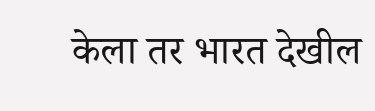केला तर भारत देखील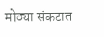मोठ्या संकटात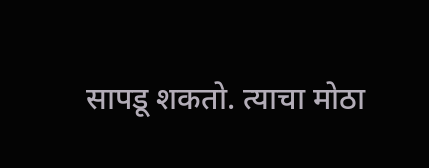सापडू शकतो. त्याचा मोठा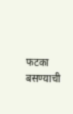फटका बसण्याची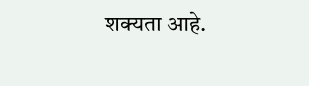शक्यता आहे.